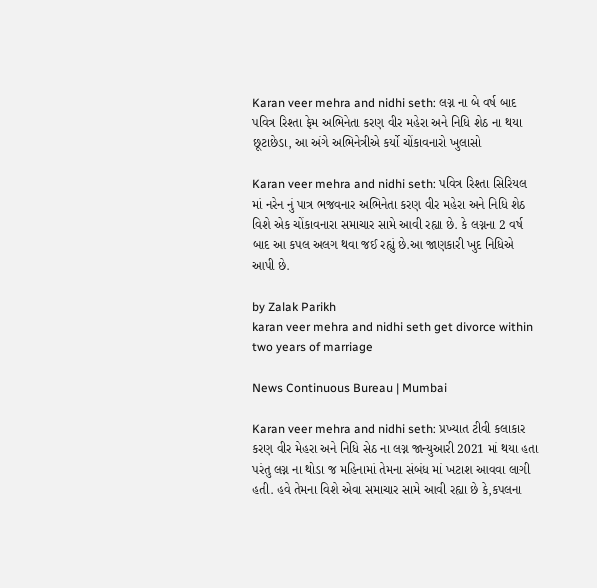Karan veer mehra and nidhi seth: લગ્ન ના બે વર્ષ બાદ પવિત્ર રિશ્તા ફેમ અભિનેતા કરણ વીર મહેરા અને નિધિ શેઠ ના થયા છૂટાછેડા, આ અંગે અભિનેત્રીએ કર્યો ચોંકાવનારો ખુલાસો

Karan veer mehra and nidhi seth: પવિત્ર રિશ્તા સિરિયલ માં નરેન નું પાત્ર ભજવનાર અભિનેતા કરણ વીર મહેરા અને નિધિ શેઠ વિશે એક ચોંકાવનારા સમાચાર સામે આવી રહ્યા છે. કે લગ્નના 2 વર્ષ બાદ આ કપલ અલગ થવા જઈ રહ્યું છે.આ જાણકારી ખુદ નિધિએ આપી છે.

by Zalak Parikh
karan veer mehra and nidhi seth get divorce within two years of marriage

News Continuous Bureau | Mumbai

Karan veer mehra and nidhi seth: પ્રખ્યાત ટીવી કલાકાર કરણ વીર મેહરા અને નિધિ સેઠ ના લગ્ન જાન્યુઆરી 2021 માં થયા હતા પરંતુ લગ્ન ના થોડા જ મહિનામાં તેમના સંબંધ માં ખટાશ આવવા લાગી હતી. હવે તેમના વિશે એવા સમાચાર સામે આવી રહ્યા છે કે,કપલના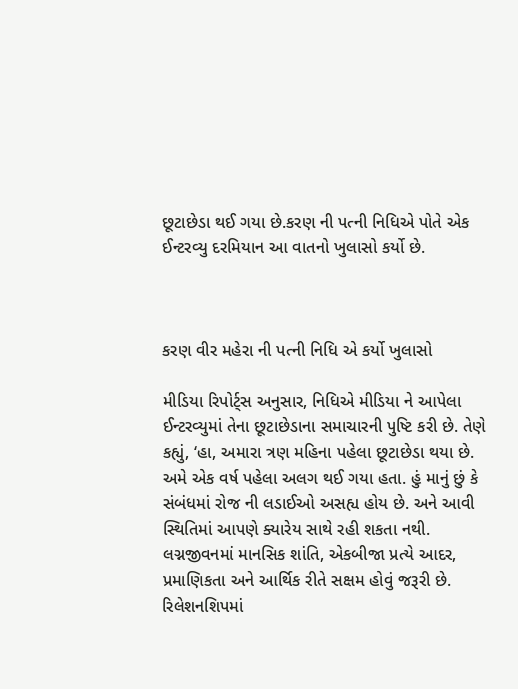છૂટાછેડા થઈ ગયા છે.કરણ ની પત્ની નિધિએ પોતે એક ઈન્ટરવ્યુ દરમિયાન આ વાતનો ખુલાસો કર્યો છે.



કરણ વીર મહેરા ની પત્ની નિધિ એ કર્યો ખુલાસો

મીડિયા રિપોર્ટ્સ અનુસાર, નિધિએ મીડિયા ને આપેલા ઈન્ટરવ્યુમાં તેના છૂટાછેડાના સમાચારની પુષ્ટિ કરી છે. તેણે કહ્યું, ‘હા, અમારા ત્રણ મહિના પહેલા છૂટાછેડા થયા છે. અમે એક વર્ષ પહેલા અલગ થઈ ગયા હતા. હું માનું છું કે સંબંધમાં રોજ ની લડાઈઓ અસહ્ય હોય છે. અને આવી સ્થિતિમાં આપણે ક્યારેય સાથે રહી શકતા નથી. લગ્નજીવનમાં માનસિક શાંતિ, એકબીજા પ્રત્યે આદર, પ્રમાણિકતા અને આર્થિક રીતે સક્ષમ હોવું જરૂરી છે. રિલેશનશિપમાં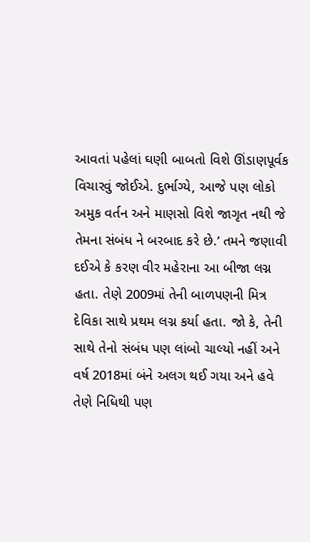આવતાં પહેલાં ઘણી બાબતો વિશે ઊંડાણપૂર્વક વિચારવું જોઈએ. દુર્ભાગ્યે, આજે પણ લોકો અમુક વર્તન અને માણસો વિશે જાગૃત નથી જે તેમના સંબંધ ને બરબાદ કરે છે.’ તમને જણાવી દઈએ કે કરણ વીર મહેરાના આ બીજા લગ્ન હતા. તેણે 2009માં તેની બાળપણની મિત્ર દેવિકા સાથે પ્રથમ લગ્ન કર્યા હતા. જો કે, તેની સાથે તેનો સંબંધ પણ લાંબો ચાલ્યો નહીં અને વર્ષ 2018માં બંને અલગ થઈ ગયા અને હવે તેણે નિધિથી પણ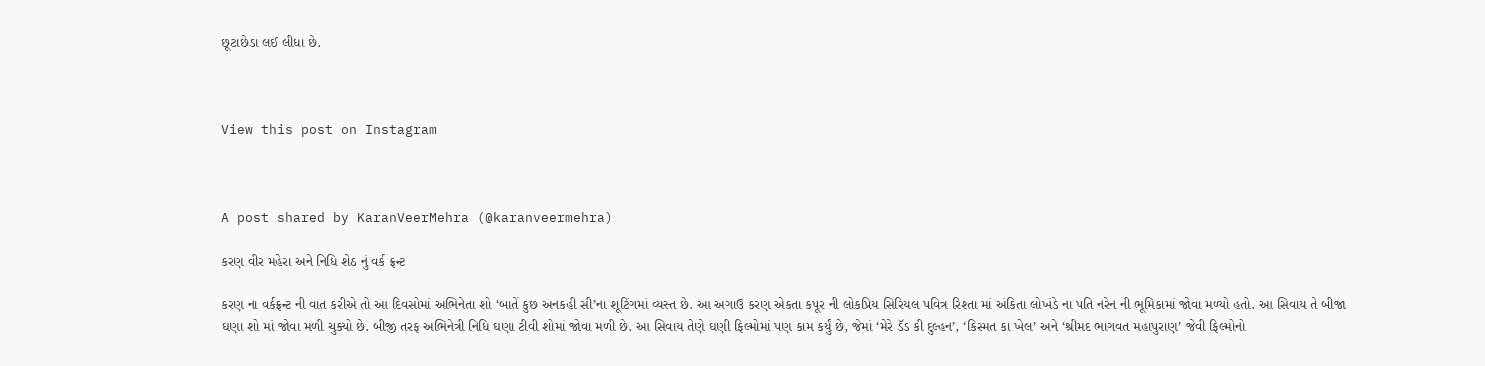છૂટાછેડા લઈ લીધા છે.



View this post on Instagram



A post shared by KaranVeerMehra (@karanveermehra)

કરણ વીર મહેરા અને નિધિ શેઠ નું વર્ક ફ્રન્ટ

કરણ ના વર્કફ્રન્ટ ની વાત કરીએ તો આ દિવસોમાં અભિનેતા શો ‘બાતેં કુછ અનકહી સી’ના શૂટિંગમાં વ્યસ્ત છે. આ અગાઉ કરણ એકતા કપૂર ની લોકપ્રિય સિરિયલ પવિત્ર રિશ્તા માં અંકિતા લોખંડે ના પતિ નરેન ની ભૂમિકામાં જોવા મળ્યો હતો. આ સિવાય તે બીજા ઘણા શો માં જોવા મળી ચુક્યો છે. બીજી તરફ અભિનેત્રી નિધિ ઘણા ટીવી શોમાં જોવા મળી છે. આ સિવાય તેણે ઘણી ફિલ્મોમાં પણ કામ કર્યું છે, જેમાં ‘મેરે ડૅડ કી દુલ્હન’, ‘કિસ્મત કા ખેલ’ અને ‘શ્રીમદ ભાગવત મહાપુરાણ’ જેવી ફિલ્મોનો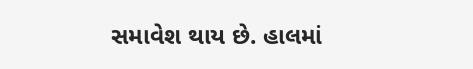સમાવેશ થાય છે. હાલમાં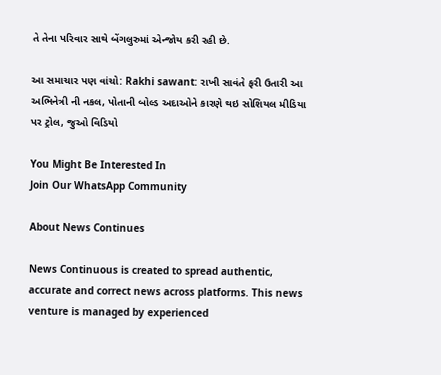તે તેના પરિવાર સાથે બેંગલુરુમાં એન્જોય કરી રહી છે.

આ સમાચાર પણ વાંચો: Rakhi sawant: રાખી સાવંતે ફરી ઉતારી આ અભિનેત્રી ની નકલ, પોતાની બોલ્ડ અદાઓને કારણે થઇ સોશિયલ મીડિયા પર ટ્રોલ, જુઓ વિડિયો

You Might Be Interested In
Join Our WhatsApp Community

About News Continues

News Continuous is created to spread authentic, accurate and correct news across platforms. This news venture is managed by experienced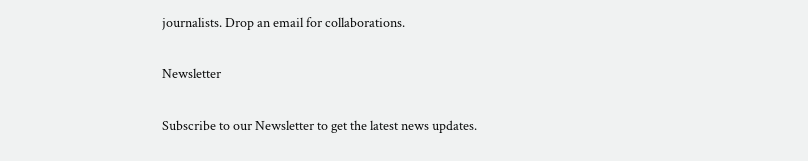journalists. Drop an email for collaborations.

Newsletter

Subscribe to our Newsletter to get the latest news updates.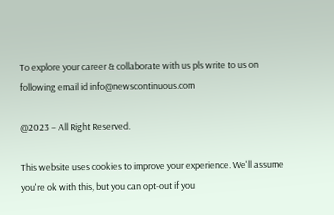To explore your career & collaborate with us pls write to us on following email id info@newscontinuous.com

@2023 – All Right Reserved.

This website uses cookies to improve your experience. We'll assume you're ok with this, but you can opt-out if you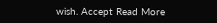wish. Accept Read More